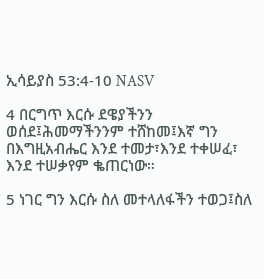ኢሳይያስ 53:4-10 NASV

4 በርግጥ እርሱ ደዌያችንን ወሰደ፤ሕመማችንንም ተሸከመ፤እኛ ግን በእግዚአብሔር እንደ ተመታ፣እንደ ተቀሠፈ፣ እንደ ተሠቃየም ቈጠርነው።

5 ነገር ግን እርሱ ስለ መተላለፋችን ተወጋ፤ስለ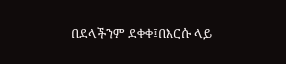በደላችንም ደቀቀ፤በእርሱ ላይ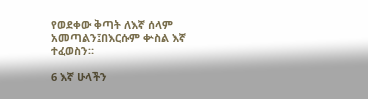የወደቀው ቅጣት ለእኛ ሰላም አመጣልን፤በእርሱም ቍስል እኛ ተፈወስን።

6 እኛ ሁላችን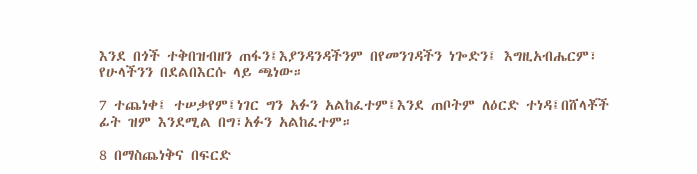እንደ በጎች ተቅበዝብዘን ጠፋን፤እያንዳንዳችንም በየመንገዳችን ነጐድን፤ እግዚአብሔርም፣ የሁላችንን በደልበእርሱ ላይ ጫነው።

7 ተጨነቀ፤ ተሠቃየም፤ነገር ግን አፉን አልከፈተም፤እንደ ጠቦትም ለዕርድ ተነዳ፤በሸላቾች ፊት ዝም እንደሚል በግ፣አፉን አልከፈተም።

8 በማስጨነቅና በፍርድ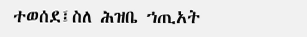ተወሰደ፤ስለ ሕዝቤ ኀጢአት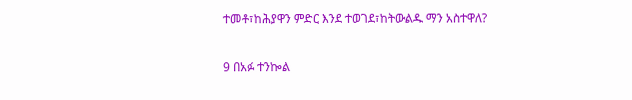ተመቶ፣ከሕያዋን ምድር እንደ ተወገደ፣ከትውልዱ ማን አስተዋለ?

9 በአፉ ተንኰል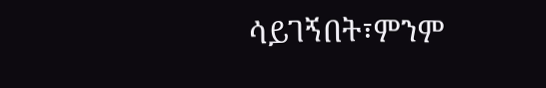ሳይገኝበት፣ምንም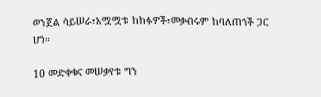ወንጀል ሳይሠራ፣አሟሟቱ ከክፉዎች፣መቃብሩም ከባለጠጎች ጋር ሆነ።

10 መድቀቁና መሠቃየቱ ግን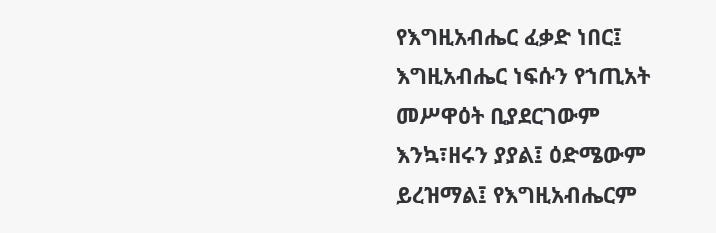የእግዚአብሔር ፈቃድ ነበር፤ እግዚአብሔር ነፍሱን የኀጢአት መሥዋዕት ቢያደርገውም እንኳ፣ዘሩን ያያል፤ ዕድሜውም ይረዝማል፤ የእግዚአብሔርም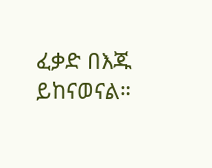ፈቃድ በእጁ ይከናወናል።